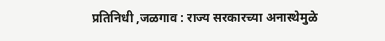प्रतिनिधी ,जळगाव : राज्य सरकारच्या अनास्थेमुळे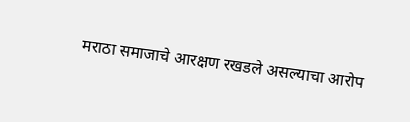मराठा समाजाचे आरक्षण रखडले असल्याचा आरोप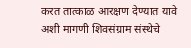करत तात्काळ आरक्षण देण्यात यावे अशी मागणी शिवसंग्राम संस्थेचे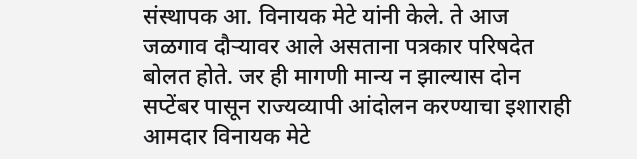संस्थापक आ. विनायक मेटे यांनी केले. ते आज जळगाव दौऱ्यावर आले असताना पत्रकार परिषदेत बोलत होते. जर ही मागणी मान्य न झाल्यास दोन सप्टेंबर पासून राज्यव्यापी आंदोलन करण्याचा इशाराही आमदार विनायक मेटे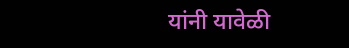यांनी यावेळी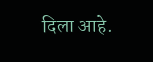दिला आहे.